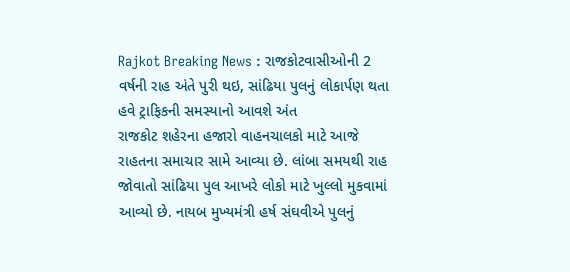Rajkot Breaking News : રાજકોટવાસીઓની 2 વર્ષની રાહ અંતે પુરી થઇ, સાંઢિયા પુલનું લોકાર્પણ થતા હવે ટ્રાફિકની સમસ્યાનો આવશે અંત
રાજકોટ શહેરના હજારો વાહનચાલકો માટે આજે રાહતના સમાચાર સામે આવ્યા છે. લાંબા સમયથી રાહ જોવાતો સાંઢિયા પુલ આખરે લોકો માટે ખુલ્લો મુકવામાં આવ્યો છે. નાયબ મુખ્યમંત્રી હર્ષ સંઘવીએ પુલનું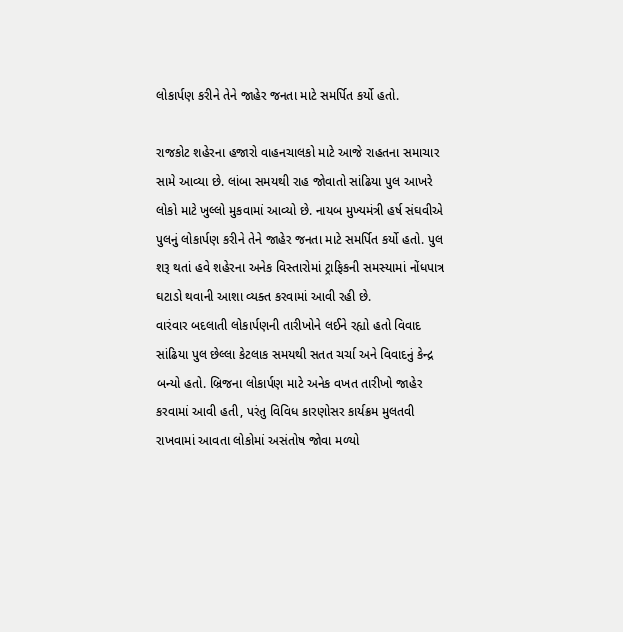લોકાર્પણ કરીને તેને જાહેર જનતા માટે સમર્પિત કર્યો હતો.

રાજકોટ શહેરના હજારો વાહનચાલકો માટે આજે રાહતના સમાચાર સામે આવ્યા છે. લાંબા સમયથી રાહ જોવાતો સાંઢિયા પુલ આખરે લોકો માટે ખુલ્લો મુકવામાં આવ્યો છે. નાયબ મુખ્યમંત્રી હર્ષ સંઘવીએ પુલનું લોકાર્પણ કરીને તેને જાહેર જનતા માટે સમર્પિત કર્યો હતો. પુલ શરૂ થતાં હવે શહેરના અનેક વિસ્તારોમાં ટ્રાફિકની સમસ્યામાં નોંધપાત્ર ઘટાડો થવાની આશા વ્યક્ત કરવામાં આવી રહી છે.
વારંવાર બદલાતી લોકાર્પણની તારીખોને લઈને રહ્યો હતો વિવાદ
સાંઢિયા પુલ છેલ્લા કેટલાક સમયથી સતત ચર્ચા અને વિવાદનું કેન્દ્ર બન્યો હતો. બ્રિજના લોકાર્પણ માટે અનેક વખત તારીખો જાહેર કરવામાં આવી હતી, પરંતુ વિવિધ કારણોસર કાર્યક્રમ મુલતવી રાખવામાં આવતા લોકોમાં અસંતોષ જોવા મળ્યો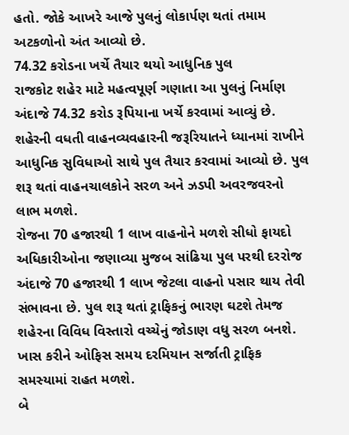હતો. જોકે આખરે આજે પુલનું લોકાર્પણ થતાં તમામ અટકળોનો અંત આવ્યો છે.
74.32 કરોડના ખર્ચે તૈયાર થયો આધુનિક પુલ
રાજકોટ શહેર માટે મહત્વપૂર્ણ ગણાતા આ પુલનું નિર્માણ અંદાજે 74.32 કરોડ રૂપિયાના ખર્ચે કરવામાં આવ્યું છે. શહેરની વધતી વાહનવ્યવહારની જરૂરિયાતને ધ્યાનમાં રાખીને આધુનિક સુવિધાઓ સાથે પુલ તૈયાર કરવામાં આવ્યો છે. પુલ શરૂ થતાં વાહનચાલકોને સરળ અને ઝડપી અવરજવરનો લાભ મળશે.
રોજના 70 હજારથી 1 લાખ વાહનોને મળશે સીધો ફાયદો
અધિકારીઓના જણાવ્યા મુજબ સાંઢિયા પુલ પરથી દરરોજ અંદાજે 70 હજારથી 1 લાખ જેટલા વાહનો પસાર થાય તેવી સંભાવના છે. પુલ શરૂ થતાં ટ્રાફિકનું ભારણ ઘટશે તેમજ શહેરના વિવિધ વિસ્તારો વચ્ચેનું જોડાણ વધુ સરળ બનશે. ખાસ કરીને ઓફિસ સમય દરમિયાન સર્જાતી ટ્રાફિક સમસ્યામાં રાહત મળશે.
બે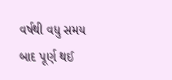વર્ષથી વધુ સમય બાદ પૂર્ણ થઈ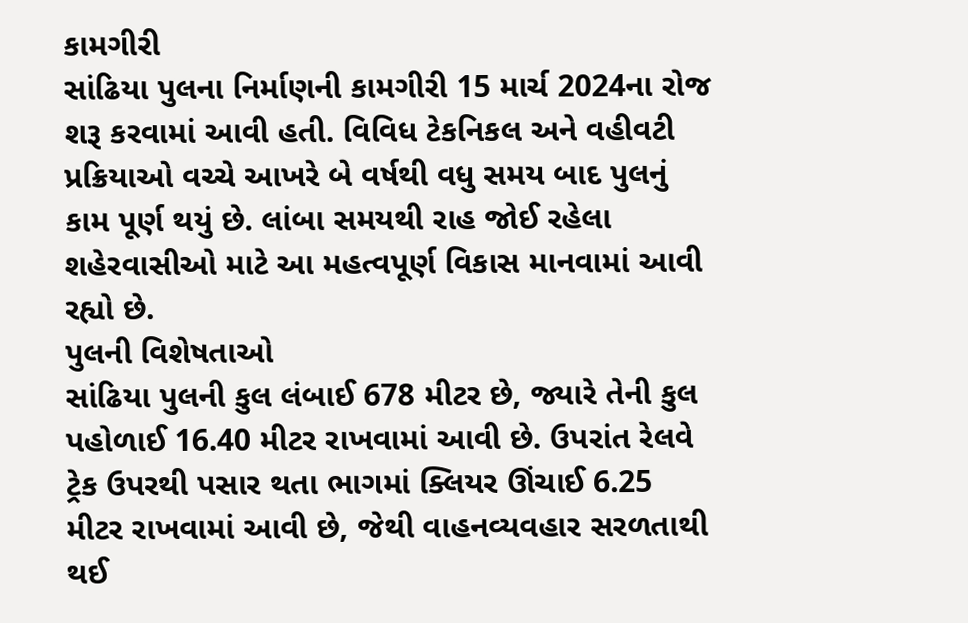કામગીરી
સાંઢિયા પુલના નિર્માણની કામગીરી 15 માર્ચ 2024ના રોજ શરૂ કરવામાં આવી હતી. વિવિધ ટેકનિકલ અને વહીવટી પ્રક્રિયાઓ વચ્ચે આખરે બે વર્ષથી વધુ સમય બાદ પુલનું કામ પૂર્ણ થયું છે. લાંબા સમયથી રાહ જોઈ રહેલા શહેરવાસીઓ માટે આ મહત્વપૂર્ણ વિકાસ માનવામાં આવી રહ્યો છે.
પુલની વિશેષતાઓ
સાંઢિયા પુલની કુલ લંબાઈ 678 મીટર છે, જ્યારે તેની કુલ પહોળાઈ 16.40 મીટર રાખવામાં આવી છે. ઉપરાંત રેલવે ટ્રેક ઉપરથી પસાર થતા ભાગમાં ક્લિયર ઊંચાઈ 6.25 મીટર રાખવામાં આવી છે, જેથી વાહનવ્યવહાર સરળતાથી થઈ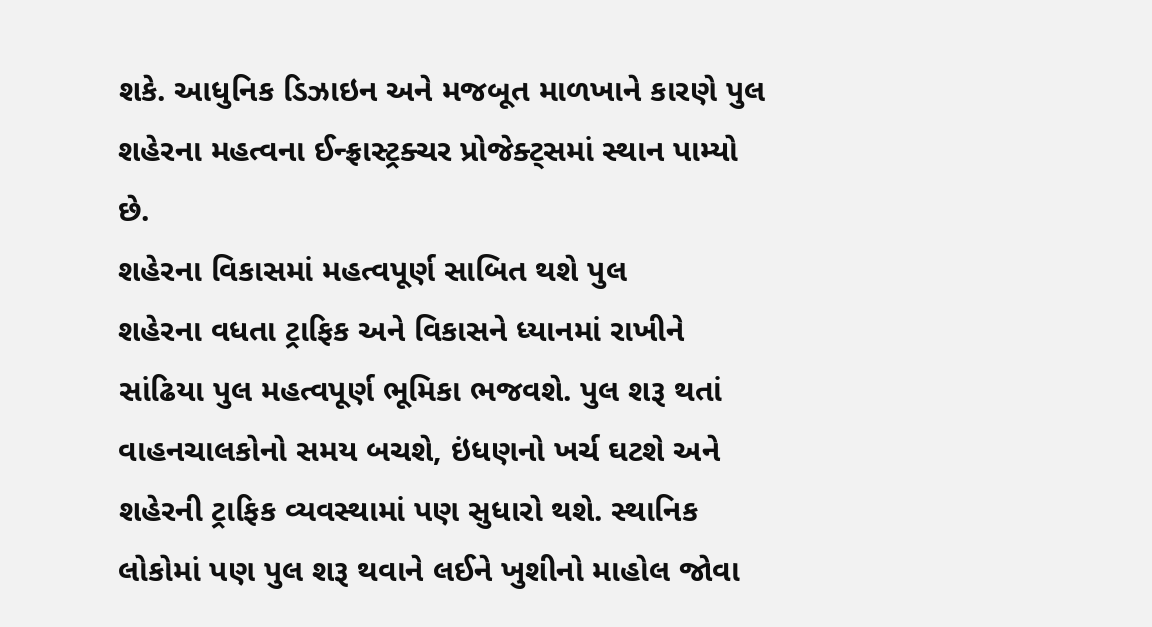શકે. આધુનિક ડિઝાઇન અને મજબૂત માળખાને કારણે પુલ શહેરના મહત્વના ઈન્ફ્રાસ્ટ્રક્ચર પ્રોજેક્ટ્સમાં સ્થાન પામ્યો છે.
શહેરના વિકાસમાં મહત્વપૂર્ણ સાબિત થશે પુલ
શહેરના વધતા ટ્રાફિક અને વિકાસને ધ્યાનમાં રાખીને સાંઢિયા પુલ મહત્વપૂર્ણ ભૂમિકા ભજવશે. પુલ શરૂ થતાં વાહનચાલકોનો સમય બચશે, ઇંધણનો ખર્ચ ઘટશે અને શહેરની ટ્રાફિક વ્યવસ્થામાં પણ સુધારો થશે. સ્થાનિક લોકોમાં પણ પુલ શરૂ થવાને લઈને ખુશીનો માહોલ જોવા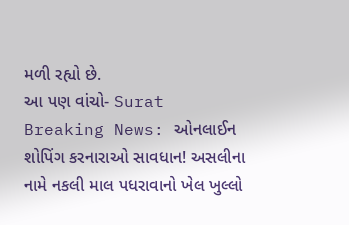મળી રહ્યો છે.
આ પણ વાંચો- Surat Breaking News: ઓનલાઈન શોપિંગ કરનારાઓ સાવધાન! અસલીના નામે નકલી માલ પધરાવાનો ખેલ ખુલ્લો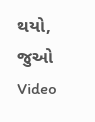થયો, જુઓ Video